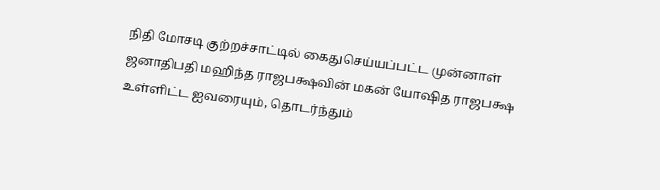நிதி மோசடி குற்றச்சாட்டில் கைதுசெய்யப்பட்ட முன்னாள் ஜனாதிபதி மஹிந்த ராஜபக்ஷவின் மகன் யோஷித ராஜபக்ஷ உள்ளிட்ட ஐவரையும், தொடர்ந்தும்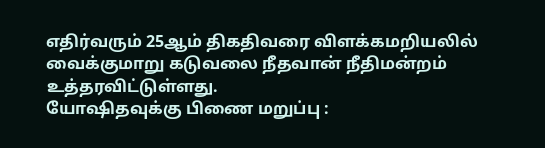எதிர்வரும் 25ஆம் திகதிவரை விளக்கமறியலில் வைக்குமாறு கடுவலை நீதவான் நீதிமன்றம் உத்தரவிட்டுள்ளது.
யோஷிதவுக்கு பிணை மறுப்பு :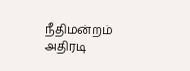நீதிமன்றம் அதிரடி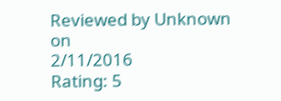Reviewed by Unknown
on
2/11/2016
Rating: 5